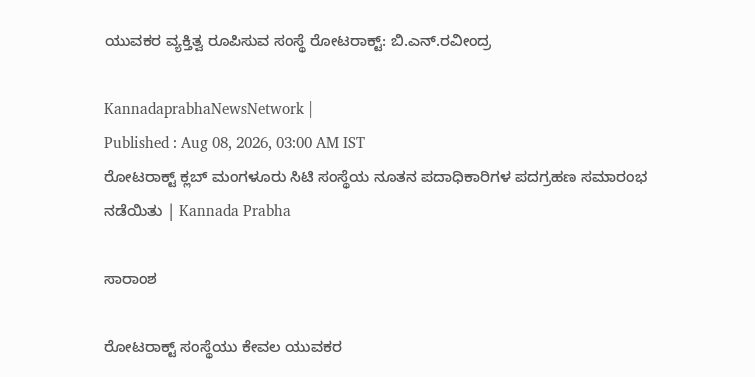ಯುವಕರ ವ್ಯಕ್ತಿತ್ವ ರೂಪಿಸುವ ಸಂಸ್ಥೆ ರೋಟರಾಕ್ಟ್‌: ಬಿ.ಎನ್.ರವೀಂದ್ರ

KannadaprabhaNewsNetwork |
Published : Aug 08, 2026, 03:00 AM IST
ರೋಟರಾಕ್ಟ್‌ ಕ್ಲಬ್‌ ಮಂಗಳೂರು ಸಿಟಿ ಸಂಸ್ಥೆಯ ನೂತನ ಪದಾಧಿಕಾರಿಗಳ ಪದಗ್ರಹಣ ಸಮಾರಂಭ ನಡೆಯಿತು | Kannada Prabha

ಸಾರಾಂಶ

ರೋಟರಾಕ್ಟ್ ಸಂಸ್ಥೆಯು ಕೇವಲ ಯುವಕರ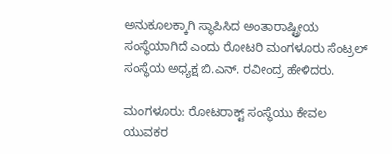ಅನುಕೂಲಕ್ಕಾಗಿ ಸ್ಥಾಪಿಸಿದ ಅಂತಾರಾಷ್ಟ್ರೀಯ ಸಂಸ್ಥೆಯಾಗಿದೆ ಎಂದು ರೋಟರಿ ಮಂಗಳೂರು ಸೆಂಟ್ರಲ್ ಸಂಸ್ಥೆಯ ಅಧ್ಯಕ್ಷ ಬಿ.ಎನ್. ರವೀಂದ್ರ ಹೇಳಿದರು.

ಮಂಗಳೂರು: ರೋಟರಾಕ್ಟ್ ಸಂಸ್ಥೆಯು ಕೇವಲ ಯುವಕರ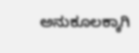ಅನುಕೂಲಕ್ಕಾಗಿ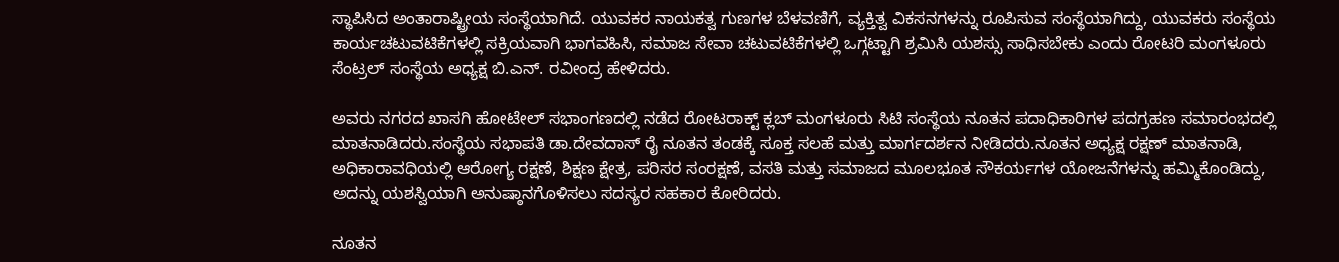ಸ್ಥಾಪಿಸಿದ ಅಂತಾರಾಷ್ಟ್ರೀಯ ಸಂಸ್ಥೆಯಾಗಿದೆ. ಯುವಕರ ನಾಯಕತ್ವ ಗುಣಗಳ ಬೆಳವಣಿಗೆ, ವ್ಯಕ್ತಿತ್ವ ವಿಕಸನಗಳನ್ನು ರೂಪಿಸುವ ಸಂಸ್ಥೆಯಾಗಿದ್ದು, ಯುವಕರು ಸಂಸ್ಥೆಯ ಕಾರ್ಯಚಟುವಟಿಕೆಗಳಲ್ಲಿ ಸಕ್ರಿಯವಾಗಿ ಭಾಗವಹಿಸಿ, ಸಮಾಜ ಸೇವಾ ಚಟುವಟಿಕೆಗಳಲ್ಲಿ ಒಗ್ಗಟ್ಟಾಗಿ ಶ್ರಮಿಸಿ ಯಶಸ್ಸು ಸಾಧಿಸಬೇಕು ಎಂದು ರೋಟರಿ ಮಂಗಳೂರು ಸೆಂಟ್ರಲ್ ಸಂಸ್ಥೆಯ ಅಧ್ಯಕ್ಷ ಬಿ.ಎನ್. ರವೀಂದ್ರ ಹೇಳಿದರು.

ಅವರು ನಗರದ ಖಾಸಗಿ ಹೋಟೇಲ್ ಸಭಾಂಗಣದಲ್ಲಿ ನಡೆದ ರೋಟರಾಕ್ಟ್ ಕ್ಲಬ್ ಮಂಗಳೂರು ಸಿಟಿ ಸಂಸ್ಥೆಯ ನೂತನ ಪದಾಧಿಕಾರಿಗಳ ಪದಗ್ರಹಣ ಸಮಾರಂಭದಲ್ಲಿ ಮಾತನಾಡಿದರು.ಸಂಸ್ಥೆಯ ಸಭಾಪತಿ ಡಾ.ದೇವದಾಸ್ ರೈ ನೂತನ ತಂಡಕ್ಕೆ ಸೂಕ್ತ ಸಲಹೆ ಮತ್ತು ಮಾರ್ಗದರ್ಶನ ನೀಡಿದರು.ನೂತನ ಅಧ್ಯಕ್ಷ ರಕ್ಷಣ್ ಮಾತನಾಡಿ, ಅಧಿಕಾರಾವಧಿಯಲ್ಲಿ ಆರೋಗ್ಯ ರಕ್ಷಣೆ, ಶಿಕ್ಷಣ ಕ್ಷೇತ್ರ, ಪರಿಸರ ಸಂರಕ್ಷಣೆ, ವಸತಿ ಮತ್ತು ಸಮಾಜದ ಮೂಲಭೂತ ಸೌಕರ್ಯಗಳ ಯೋಜನೆಗಳನ್ನು ಹಮ್ಮಿಕೊಂಡಿದ್ದು, ಅದನ್ನು ಯಶಸ್ವಿಯಾಗಿ ಅನುಷ್ಠಾನಗೊಳಿಸಲು ಸದಸ್ಯರ ಸಹಕಾರ ಕೋರಿದರು.

ನೂತನ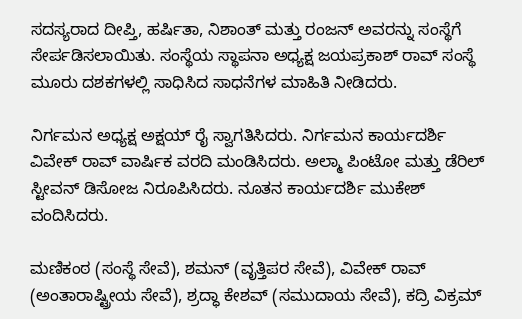ಸದಸ್ಯರಾದ ದೀಪ್ತಿ, ಹರ್ಷಿತಾ, ನಿಶಾಂತ್ ಮತ್ತು ರಂಜನ್‌ ಅವರನ್ನು ಸಂಸ್ಥೆಗೆ ಸೇರ್ಪಡಿಸಲಾಯಿತು. ಸಂಸ್ಥೆಯ ಸ್ಥಾಪನಾ ಅಧ್ಯಕ್ಷ ಜಯಪ್ರಕಾಶ್ ರಾವ್‌ ಸಂಸ್ಥೆ ಮೂರು ದಶಕಗಳಲ್ಲಿ ಸಾಧಿಸಿದ ಸಾಧನೆಗಳ ಮಾಹಿತಿ ನೀಡಿದರು.

ನಿರ್ಗಮನ ಅಧ್ಯಕ್ಷ ಅಕ್ಷಯ್ ರೈ ಸ್ವಾಗತಿಸಿದರು. ನಿರ್ಗಮನ ಕಾರ್ಯದರ್ಶಿ ವಿವೇಕ್ ರಾವ್ ವಾರ್ಷಿಕ ವರದಿ ಮಂಡಿಸಿದರು. ಅಲ್ಮಾ ಪಿಂಟೋ ಮತ್ತು ಡೆರಿಲ್ ಸ್ಟೀವನ್ ಡಿಸೋಜ ನಿರೂಪಿಸಿದರು. ನೂತನ ಕಾರ್ಯದರ್ಶಿ ಮುಕೇಶ್ ವಂದಿಸಿದರು.

ಮಣಿಕಂಠ (ಸಂಸ್ಥೆ ಸೇವೆ), ಶಮನ್ (ವೃತ್ತಿಪರ ಸೇವೆ), ವಿವೇಕ್ ರಾವ್ (ಅಂತಾರಾಷ್ಟ್ರೀಯ ಸೇವೆ), ಶ್ರದ್ಧಾ ಕೇಶವ್ (ಸಮುದಾಯ ಸೇವೆ), ಕದ್ರಿ ವಿಕ್ರಮ್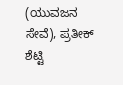(ಯುವಜನ ಸೇವೆ), ಪ್ರತೀಕ್ ಶೆಟ್ಟಿ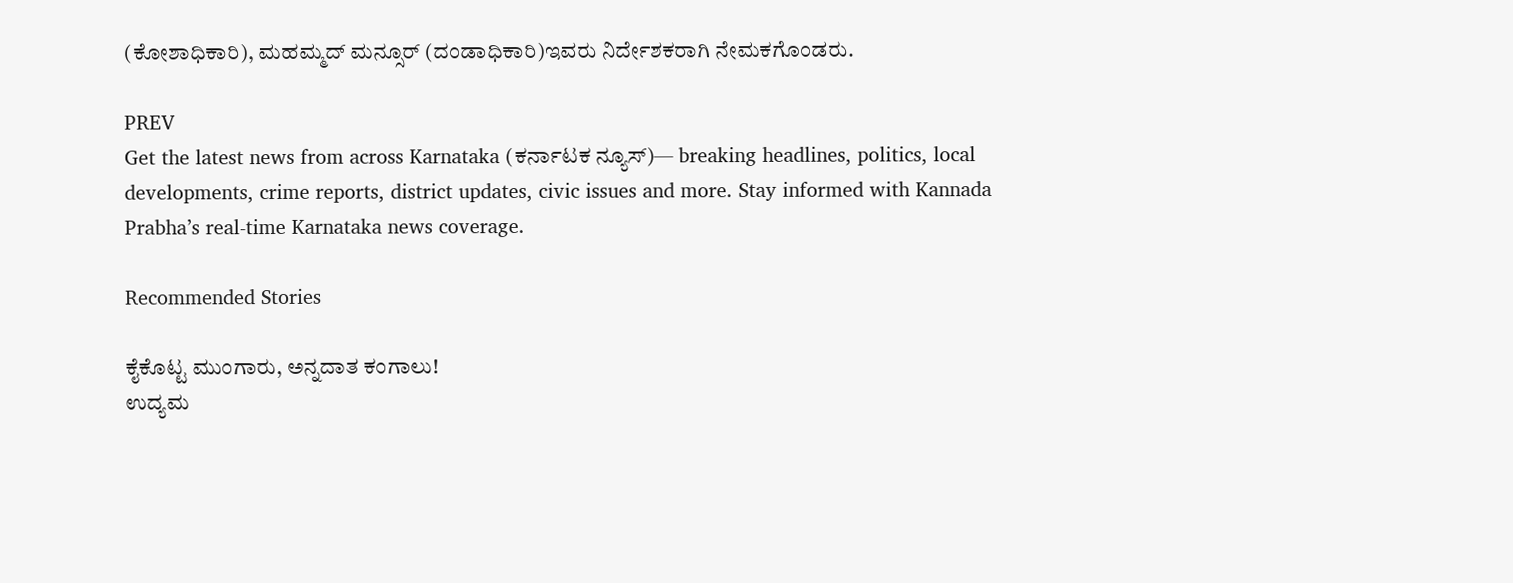(ಕೋಶಾಧಿಕಾರಿ), ಮಹಮ್ಮದ್ ಮನ್ಸೂರ್ (ದಂಡಾಧಿಕಾರಿ)ಇವರು ನಿರ್ದೇಶಕರಾಗಿ ನೇಮಕಗೊಂಡರು.

PREV
Get the latest news from across Karnataka (ಕರ್ನಾಟಕ ನ್ಯೂಸ್)— breaking headlines, politics, local developments, crime reports, district updates, civic issues and more. Stay informed with Kannada Prabha’s real‑time Karnataka news coverage.

Recommended Stories

ಕೈಕೊಟ್ಟ ಮುಂಗಾರು, ಅನ್ನದಾತ ಕಂಗಾಲು!
ಉದ್ಯಮ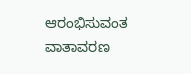ಆರಂಭಿಸುವಂತ ವಾತಾವರಣ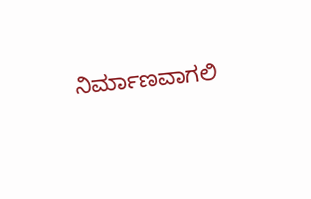ನಿರ್ಮಾಣವಾಗಲಿ